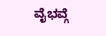ವೈಭವ್ಗೆ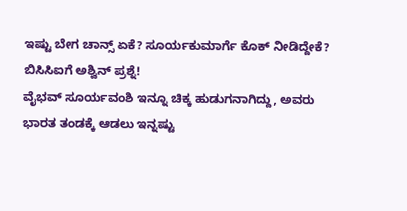ಇಷ್ಟು ಬೇಗ ಚಾನ್ಸ್ ಏಕೆ? ಸೂರ್ಯಕುಮಾರ್ಗೆ ಕೊಕ್ ನೀಡಿದ್ದೇಕೆ? ಬಿಸಿಸಿಐಗೆ ಅಶ್ವಿನ್ ಪ್ರಶ್ನೆ!
ವೈಭವ್ ಸೂರ್ಯವಂಶಿ ಇನ್ನೂ ಚಿಕ್ಕ ಹುಡುಗನಾಗಿದ್ದು, ಅವರು ಭಾರತ ತಂಡಕ್ಕೆ ಆಡಲು ಇನ್ನಷ್ಟು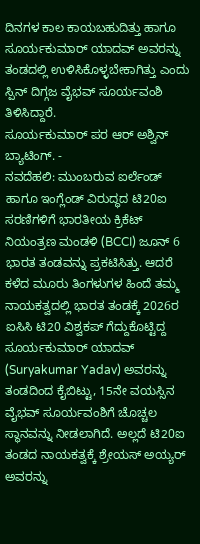ದಿನಗಳ ಕಾಲ ಕಾಯಬಹುದಿತ್ತು ಹಾಗೂ ಸೂರ್ಯಕುಮಾರ್ ಯಾದವ್ ಅವರನ್ನು ತಂಡದಲ್ಲಿ ಉಳಿಸಿಕೊಳ್ಳಬೇಕಾಗಿತ್ತು ಎಂದು ಸ್ಪಿನ್ ದಿಗ್ಗಜ ವೈಭವ್ ಸೂರ್ಯವಂಶಿ ತಿಳಿಸಿದ್ದಾರೆ.
ಸೂರ್ಯಕುಮಾರ್ ಪರ ಆರ್ ಅಶ್ವಿನ್ ಬ್ಯಾಟಿಂಗ್. -
ನವದೆಹಲಿ: ಮುಂಬರುವ ಐರ್ಲೆಂಡ್ ಹಾಗೂ ಇಂಗ್ಲೆಂಡ್ ವಿರುದ್ಧದ ಟಿ20ಐ ಸರಣಿಗಳಿಗೆ ಭಾರತೀಯ ಕ್ರಿಕೆಟ್ ನಿಯಂತ್ರಣ ಮಂಡಳಿ (BCCI) ಜೂನ್ 6 ಭಾರತ ತಂಡವನ್ನು ಪ್ರಕಟಿಸಿತ್ತು. ಆದರೆ ಕಳೆದ ಮೂರು ತಿಂಗಳುಗಳ ಹಿಂದೆ ತಮ್ಮ ನಾಯಕತ್ವದಲ್ಲಿ ಭಾರತ ತಂಡಕ್ಕೆ 2026ರ ಐಸಿಸಿ ಟಿ20 ವಿಶ್ವಕಪ್ ಗೆದ್ದುಕೊಟ್ಟಿದ್ದ ಸೂರ್ಯಕುಮಾರ್ ಯಾದವ್ (Suryakumar Yadav) ಅವರನ್ನು ತಂಡದಿಂದ ಕೈಬಿಟ್ಟು, 15ನೇ ವಯಸ್ಸಿನ ವೈಭವ್ ಸೂರ್ಯವಂಶಿಗೆ ಚೊಚ್ಚಲ ಸ್ಥಾನವನ್ನು ನೀಡಲಾಗಿದೆ. ಅಲ್ಲದೆ ಟಿ20ಐ ತಂಡದ ನಾಯಕತ್ವಕ್ಕೆ ಶ್ರೇಯಸ್ ಅಯ್ಯರ್ ಅವರನ್ನು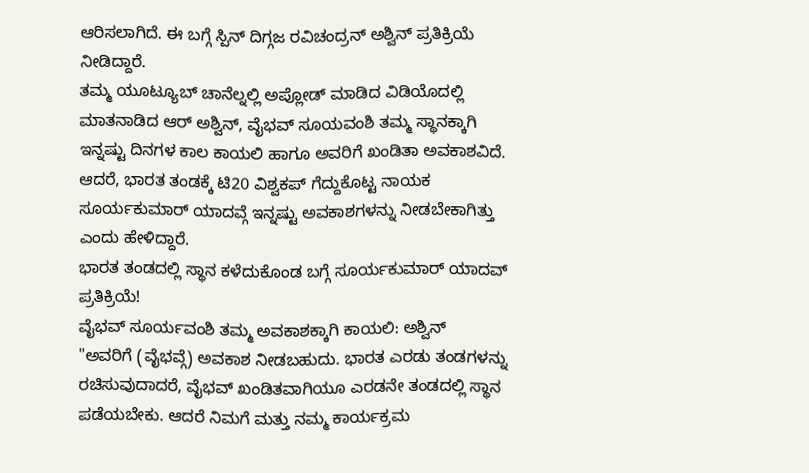ಆರಿಸಲಾಗಿದೆ. ಈ ಬಗ್ಗೆ ಸ್ಪಿನ್ ದಿಗ್ಗಜ ರವಿಚಂದ್ರನ್ ಅಶ್ವಿನ್ ಪ್ರತಿಕ್ರಿಯೆ ನೀಡಿದ್ದಾರೆ.
ತಮ್ಮ ಯೂಟ್ಯೂಬ್ ಚಾನೆಲ್ನಲ್ಲಿ ಅಪ್ಲೋಡ್ ಮಾಡಿದ ವಿಡಿಯೊದಲ್ಲಿ ಮಾತನಾಡಿದ ಆರ್ ಅಶ್ವಿನ್, ವೈಭವ್ ಸೂಯವಂಶಿ ತಮ್ಮ ಸ್ಥಾನಕ್ಕಾಗಿ ಇನ್ನಷ್ಟು ದಿನಗಳ ಕಾಲ ಕಾಯಲಿ ಹಾಗೂ ಅವರಿಗೆ ಖಂಡಿತಾ ಅವಕಾಶವಿದೆ. ಆದರೆ, ಭಾರತ ತಂಡಕ್ಕೆ ಟಿ20 ವಿಶ್ವಕಪ್ ಗೆದ್ದುಕೊಟ್ಟ ನಾಯಕ ಸೂರ್ಯಕುಮಾರ್ ಯಾದವ್ಗೆ ಇನ್ನಷ್ಟು ಅವಕಾಶಗಳನ್ನು ನೀಡಬೇಕಾಗಿತ್ತು ಎಂದು ಹೇಳಿದ್ದಾರೆ.
ಭಾರತ ತಂಡದಲ್ಲಿ ಸ್ಥಾನ ಕಳೆದುಕೊಂಡ ಬಗ್ಗೆ ಸೂರ್ಯಕುಮಾರ್ ಯಾದವ್ ಪ್ರತಿಕ್ರಿಯೆ!
ವೈಭವ್ ಸೂರ್ಯವಂಶಿ ತಮ್ಮ ಅವಕಾಶಕ್ಕಾಗಿ ಕಾಯಲಿ: ಅಶ್ವಿನ್
"ಅವರಿಗೆ (ವೈಭವ್ಗೆ) ಅವಕಾಶ ನೀಡಬಹುದು. ಭಾರತ ಎರಡು ತಂಡಗಳನ್ನು ರಚಿಸುವುದಾದರೆ, ವೈಭವ್ ಖಂಡಿತವಾಗಿಯೂ ಎರಡನೇ ತಂಡದಲ್ಲಿ ಸ್ಥಾನ ಪಡೆಯಬೇಕು. ಆದರೆ ನಿಮಗೆ ಮತ್ತು ನಮ್ಮ ಕಾರ್ಯಕ್ರಮ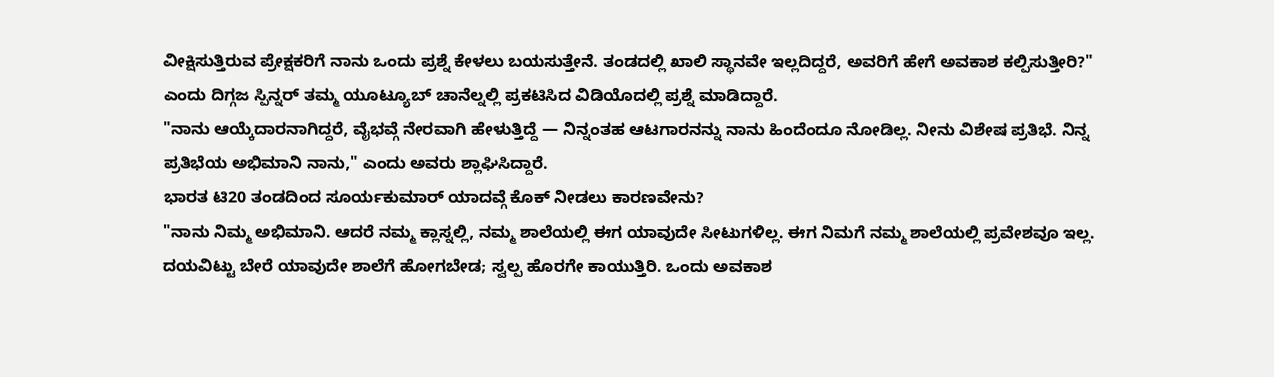ವೀಕ್ಷಿಸುತ್ತಿರುವ ಪ್ರೇಕ್ಷಕರಿಗೆ ನಾನು ಒಂದು ಪ್ರಶ್ನೆ ಕೇಳಲು ಬಯಸುತ್ತೇನೆ. ತಂಡದಲ್ಲಿ ಖಾಲಿ ಸ್ಥಾನವೇ ಇಲ್ಲದಿದ್ದರೆ, ಅವರಿಗೆ ಹೇಗೆ ಅವಕಾಶ ಕಲ್ಪಿಸುತ್ತೀರಿ?" ಎಂದು ದಿಗ್ಗಜ ಸ್ಪಿನ್ನರ್ ತಮ್ಮ ಯೂಟ್ಯೂಬ್ ಚಾನೆಲ್ನಲ್ಲಿ ಪ್ರಕಟಿಸಿದ ವಿಡಿಯೊದಲ್ಲಿ ಪ್ರಶ್ನೆ ಮಾಡಿದ್ದಾರೆ.
"ನಾನು ಆಯ್ಕೆದಾರನಾಗಿದ್ದರೆ, ವೈಭವ್ಗೆ ನೇರವಾಗಿ ಹೇಳುತ್ತಿದ್ದೆ — ನಿನ್ನಂತಹ ಆಟಗಾರನನ್ನು ನಾನು ಹಿಂದೆಂದೂ ನೋಡಿಲ್ಲ. ನೀನು ವಿಶೇಷ ಪ್ರತಿಭೆ. ನಿನ್ನ ಪ್ರತಿಭೆಯ ಅಭಿಮಾನಿ ನಾನು," ಎಂದು ಅವರು ಶ್ಲಾಘಿಸಿದ್ದಾರೆ.
ಭಾರತ ಟಿ20 ತಂಡದಿಂದ ಸೂರ್ಯಕುಮಾರ್ ಯಾದವ್ಗೆ ಕೊಕ್ ನೀಡಲು ಕಾರಣವೇನು?
"ನಾನು ನಿಮ್ಮ ಅಭಿಮಾನಿ. ಆದರೆ ನಮ್ಮ ಕ್ಲಾಸ್ನಲ್ಲಿ, ನಮ್ಮ ಶಾಲೆಯಲ್ಲಿ ಈಗ ಯಾವುದೇ ಸೀಟುಗಳಿಲ್ಲ. ಈಗ ನಿಮಗೆ ನಮ್ಮ ಶಾಲೆಯಲ್ಲಿ ಪ್ರವೇಶವೂ ಇಲ್ಲ. ದಯವಿಟ್ಟು ಬೇರೆ ಯಾವುದೇ ಶಾಲೆಗೆ ಹೋಗಬೇಡ; ಸ್ವಲ್ಪ ಹೊರಗೇ ಕಾಯುತ್ತಿರಿ. ಒಂದು ಅವಕಾಶ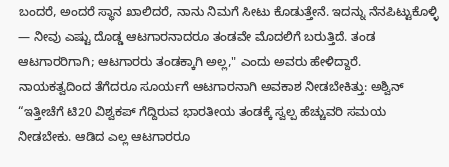ಬಂದರೆ, ಅಂದರೆ ಸ್ಥಾನ ಖಾಲಿದರೆ, ನಾನು ನಿಮಗೆ ಸೀಟು ಕೊಡುತ್ತೇನೆ. ಇದನ್ನು ನೆನಪಿಟ್ಟುಕೊಳ್ಳಿ — ನೀವು ಎಷ್ಟು ದೊಡ್ಡ ಆಟಗಾರನಾದರೂ ತಂಡವೇ ಮೊದಲಿಗೆ ಬರುತ್ತಿದೆ. ತಂಡ ಆಟಗಾರರಿಗಾಗಿ; ಆಟಗಾರರು ತಂಡಕ್ಕಾಗಿ ಅಲ್ಲ," ಎಂದು ಅವರು ಹೇಳಿದ್ದಾರೆ.
ನಾಯಕತ್ವದಿಂದ ತೆಗೆದರೂ ಸೂರ್ಯಗೆ ಆಟಗಾರನಾಗಿ ಅವಕಾಶ ನೀಡಬೇಕಿತ್ತು: ಅಶ್ವಿನ್
“ಇತ್ತೀಚೆಗೆ ಟಿ20 ವಿಶ್ವಕಪ್ ಗೆದ್ದಿರುವ ಭಾರತೀಯ ತಂಡಕ್ಕೆ ಸ್ವಲ್ಪ ಹೆಚ್ಚುವರಿ ಸಮಯ ನೀಡಬೇಕು. ಆಡಿದ ಎಲ್ಲ ಆಟಗಾರರೂ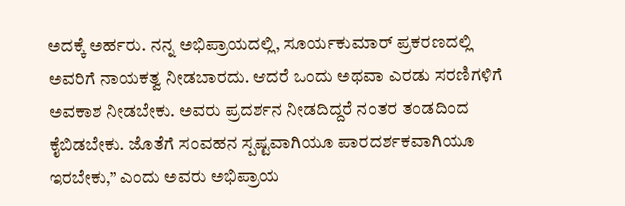ಅದಕ್ಕೆ ಅರ್ಹರು. ನನ್ನ ಅಭಿಪ್ರಾಯದಲ್ಲಿ, ಸೂರ್ಯಕುಮಾರ್ ಪ್ರಕರಣದಲ್ಲಿ ಅವರಿಗೆ ನಾಯಕತ್ವ ನೀಡಬಾರದು. ಆದರೆ ಒಂದು ಅಥವಾ ಎರಡು ಸರಣಿಗಳಿಗೆ ಅವಕಾಶ ನೀಡಬೇಕು. ಅವರು ಪ್ರದರ್ಶನ ನೀಡದಿದ್ದರೆ ನಂತರ ತಂಡದಿಂದ ಕೈಬಿಡಬೇಕು. ಜೊತೆಗೆ ಸಂವಹನ ಸ್ಪಷ್ಟವಾಗಿಯೂ ಪಾರದರ್ಶಕವಾಗಿಯೂ ಇರಬೇಕು,” ಎಂದು ಅವರು ಅಭಿಪ್ರಾಯ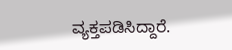ವ್ಯಕ್ತಪಡಿಸಿದ್ದಾರೆ.